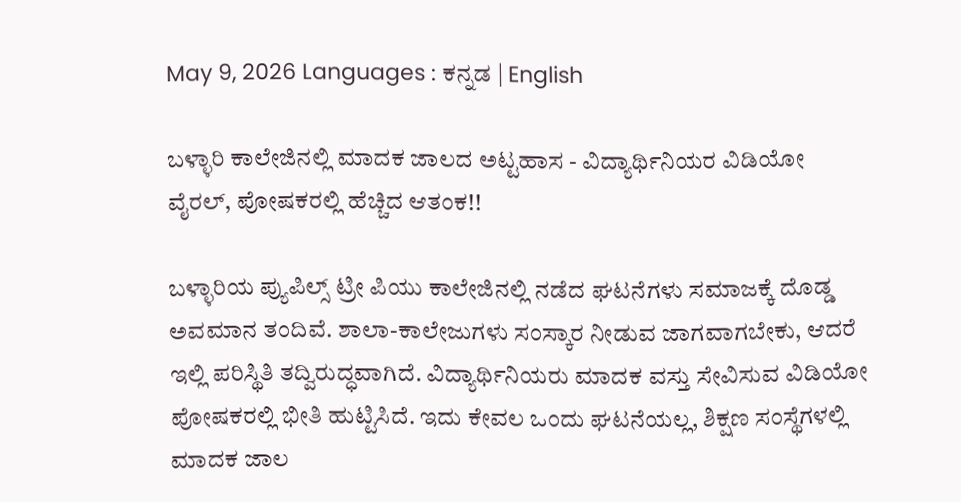May 9, 2026 Languages : ಕನ್ನಡ | English

ಬಳ್ಳಾರಿ ಕಾಲೇಜಿನಲ್ಲಿ ಮಾದಕ ಜಾಲದ ಅಟ್ಟಹಾಸ - ವಿದ್ಯಾರ್ಥಿನಿಯರ ವಿಡಿಯೋ ವೈರಲ್, ಪೋಷಕರಲ್ಲಿ ಹೆಚ್ಚಿದ ಆತಂಕ!!

ಬಳ್ಳಾರಿಯ ಪ್ಯುಪಿಲ್ಸ್ ಟ್ರೀ ಪಿಯು ಕಾಲೇಜಿನಲ್ಲಿ ನಡೆದ ಘಟನೆಗಳು ಸಮಾಜಕ್ಕೆ ದೊಡ್ಡ ಅವಮಾನ ತಂದಿವೆ. ಶಾಲಾ-ಕಾಲೇಜುಗಳು ಸಂಸ್ಕಾರ ನೀಡುವ ಜಾಗವಾಗಬೇಕು, ಆದರೆ ಇಲ್ಲಿ ಪರಿಸ್ಥಿತಿ ತದ್ವಿರುದ್ಧವಾಗಿದೆ. ವಿದ್ಯಾರ್ಥಿನಿಯರು ಮಾದಕ ವಸ್ತು ಸೇವಿಸುವ ವಿಡಿಯೋ ಪೋಷಕರಲ್ಲಿ ಭೀತಿ ಹುಟ್ಟಿಸಿದೆ. ಇದು ಕೇವಲ ಒಂದು ಘಟನೆಯಲ್ಲ, ಶಿಕ್ಷಣ ಸಂಸ್ಥೆಗಳಲ್ಲಿ ಮಾದಕ ಜಾಲ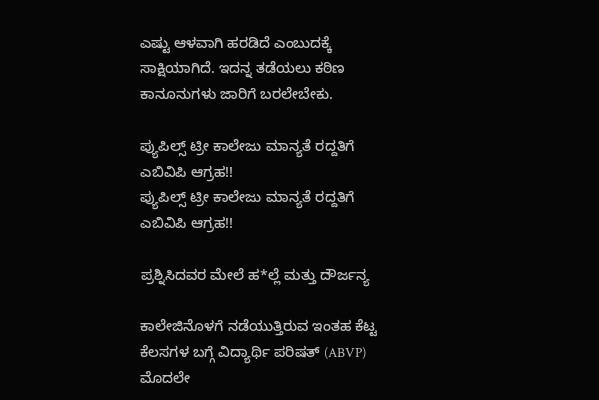ಎಷ್ಟು ಆಳವಾಗಿ ಹರಡಿದೆ ಎಂಬುದಕ್ಕೆ ಸಾಕ್ಷಿಯಾಗಿದೆ. ಇದನ್ನ ತಡೆಯಲು ಕಠಿಣ ಕಾನೂನುಗಳು ಜಾರಿಗೆ ಬರಲೇಬೇಕು.

ಪ್ಯುಪಿಲ್ಸ್ ಟ್ರೀ ಕಾಲೇಜು ಮಾನ್ಯತೆ ರದ್ದತಿಗೆ ಎಬಿವಿಪಿ ಆಗ್ರಹ!!
ಪ್ಯುಪಿಲ್ಸ್ ಟ್ರೀ ಕಾಲೇಜು ಮಾನ್ಯತೆ ರದ್ದತಿಗೆ ಎಬಿವಿಪಿ ಆಗ್ರಹ!!

ಪ್ರಶ್ನಿಸಿದವರ ಮೇಲೆ ಹ*ಲ್ಲೆ ಮತ್ತು ದೌರ್ಜನ್ಯ

ಕಾಲೇಜಿನೊಳಗೆ ನಡೆಯುತ್ತಿರುವ ಇಂತಹ ಕೆಟ್ಟ ಕೆಲಸಗಳ ಬಗ್ಗೆ ವಿದ್ಯಾರ್ಥಿ ಪರಿಷತ್ (ABVP) ಮೊದಲೇ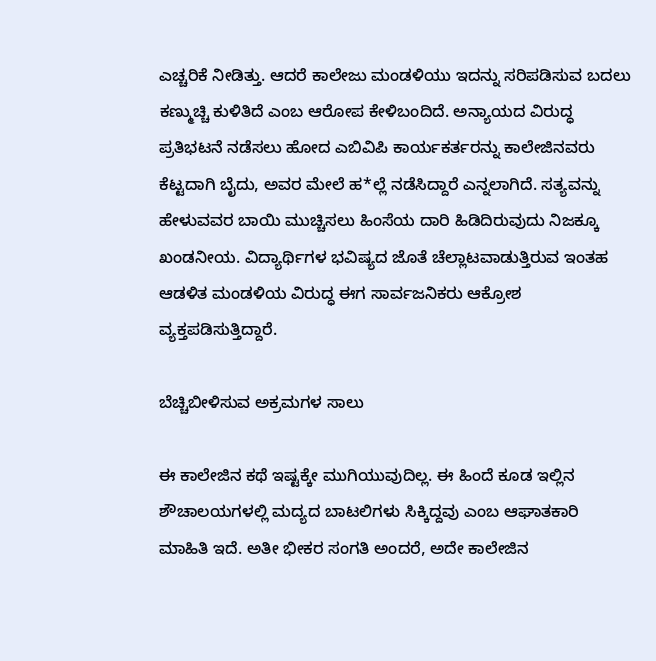ಎಚ್ಚರಿಕೆ ನೀಡಿತ್ತು. ಆದರೆ ಕಾಲೇಜು ಮಂಡಳಿಯು ಇದನ್ನು ಸರಿಪಡಿಸುವ ಬದಲು ಕಣ್ಮುಚ್ಚಿ ಕುಳಿತಿದೆ ಎಂಬ ಆರೋಪ ಕೇಳಿಬಂದಿದೆ. ಅನ್ಯಾಯದ ವಿರುದ್ಧ ಪ್ರತಿಭಟನೆ ನಡೆಸಲು ಹೋದ ಎಬಿವಿಪಿ ಕಾರ್ಯಕರ್ತರನ್ನು ಕಾಲೇಜಿನವರು ಕೆಟ್ಟದಾಗಿ ಬೈದು, ಅವರ ಮೇಲೆ ಹ*ಲ್ಲೆ ನಡೆಸಿದ್ದಾರೆ ಎನ್ನಲಾಗಿದೆ. ಸತ್ಯವನ್ನು ಹೇಳುವವರ ಬಾಯಿ ಮುಚ್ಚಿಸಲು ಹಿಂಸೆಯ ದಾರಿ ಹಿಡಿದಿರುವುದು ನಿಜಕ್ಕೂ ಖಂಡನೀಯ. ವಿದ್ಯಾರ್ಥಿಗಳ ಭವಿಷ್ಯದ ಜೊತೆ ಚೆಲ್ಲಾಟವಾಡುತ್ತಿರುವ ಇಂತಹ ಆಡಳಿತ ಮಂಡಳಿಯ ವಿರುದ್ಧ ಈಗ ಸಾರ್ವಜನಿಕರು ಆಕ್ರೋಶ ವ್ಯಕ್ತಪಡಿಸುತ್ತಿದ್ದಾರೆ.

ಬೆಚ್ಚಿಬೀಳಿಸುವ ಅಕ್ರಮಗಳ ಸಾಲು

ಈ ಕಾಲೇಜಿನ ಕಥೆ ಇಷ್ಟಕ್ಕೇ ಮುಗಿಯುವುದಿಲ್ಲ. ಈ ಹಿಂದೆ ಕೂಡ ಇಲ್ಲಿನ ಶೌಚಾಲಯಗಳಲ್ಲಿ ಮದ್ಯದ ಬಾಟಲಿಗಳು ಸಿಕ್ಕಿದ್ದವು ಎಂಬ ಆಘಾತಕಾರಿ ಮಾಹಿತಿ ಇದೆ. ಅತೀ ಭೀಕರ ಸಂಗತಿ ಅಂದರೆ, ಅದೇ ಕಾಲೇಜಿನ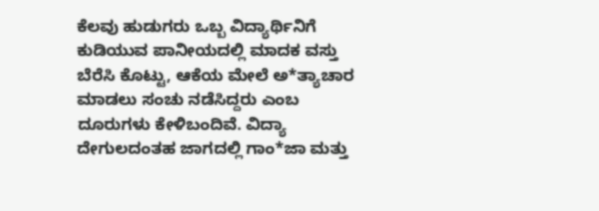ಕೆಲವು ಹುಡುಗರು ಒಬ್ಬ ವಿದ್ಯಾರ್ಥಿನಿಗೆ ಕುಡಿಯುವ ಪಾನೀಯದಲ್ಲಿ ಮಾದಕ ವಸ್ತು ಬೆರೆಸಿ ಕೊಟ್ಟು, ಆಕೆಯ ಮೇಲೆ ಅ*ತ್ಯಾಚಾರ ಮಾಡಲು ಸಂಚು ನಡೆಸಿದ್ದರು ಎಂಬ ದೂರುಗಳು ಕೇಳಿಬಂದಿವೆ. ವಿದ್ಯಾ ದೇಗುಲದಂತಹ ಜಾಗದಲ್ಲಿ ಗಾಂ*ಜಾ ಮತ್ತು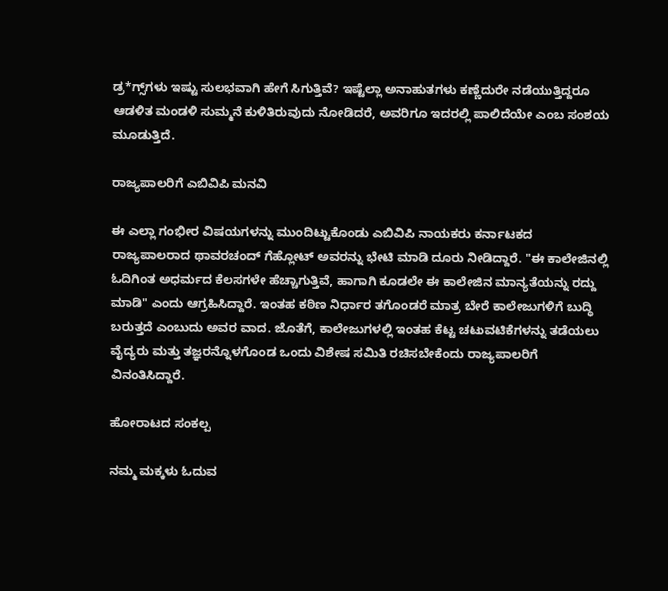ಡ್ರ*ಗ್ಸ್‌ಗಳು ಇಷ್ಟು ಸುಲಭವಾಗಿ ಹೇಗೆ ಸಿಗುತ್ತಿವೆ? ಇಷ್ಟೆಲ್ಲಾ ಅನಾಹುತಗಳು ಕಣ್ಣೆದುರೇ ನಡೆಯುತ್ತಿದ್ದರೂ ಆಡಳಿತ ಮಂಡಳಿ ಸುಮ್ಮನೆ ಕುಳಿತಿರುವುದು ನೋಡಿದರೆ, ಅವರಿಗೂ ಇದರಲ್ಲಿ ಪಾಲಿದೆಯೇ ಎಂಬ ಸಂಶಯ ಮೂಡುತ್ತಿದೆ.

ರಾಜ್ಯಪಾಲರಿಗೆ ಎಬಿವಿಪಿ ಮನವಿ

ಈ ಎಲ್ಲಾ ಗಂಭೀರ ವಿಷಯಗಳನ್ನು ಮುಂದಿಟ್ಟುಕೊಂಡು ಎಬಿವಿಪಿ ನಾಯಕರು ಕರ್ನಾಟಕದ ರಾಜ್ಯಪಾಲರಾದ ಥಾವರಚಂದ್ ಗೆಹ್ಲೋಟ್ ಅವರನ್ನು ಭೇಟಿ ಮಾಡಿ ದೂರು ನೀಡಿದ್ದಾರೆ. "ಈ ಕಾಲೇಜಿನಲ್ಲಿ ಓದಿಗಿಂತ ಅಧರ್ಮದ ಕೆಲಸಗಳೇ ಹೆಚ್ಚಾಗುತ್ತಿವೆ, ಹಾಗಾಗಿ ಕೂಡಲೇ ಈ ಕಾಲೇಜಿನ ಮಾನ್ಯತೆಯನ್ನು ರದ್ದು ಮಾಡಿ" ಎಂದು ಆಗ್ರಹಿಸಿದ್ದಾರೆ. ಇಂತಹ ಕಠಿಣ ನಿರ್ಧಾರ ತಗೊಂಡರೆ ಮಾತ್ರ ಬೇರೆ ಕಾಲೇಜುಗಳಿಗೆ ಬುದ್ಧಿ ಬರುತ್ತದೆ ಎಂಬುದು ಅವರ ವಾದ. ಜೊತೆಗೆ, ಕಾಲೇಜುಗಳಲ್ಲಿ ಇಂತಹ ಕೆಟ್ಟ ಚಟುವಟಿಕೆಗಳನ್ನು ತಡೆಯಲು ವೈದ್ಯರು ಮತ್ತು ತಜ್ಞರನ್ನೊಳಗೊಂಡ ಒಂದು ವಿಶೇಷ ಸಮಿತಿ ರಚಿಸಬೇಕೆಂದು ರಾಜ್ಯಪಾಲರಿಗೆ ವಿನಂತಿಸಿದ್ದಾರೆ.

ಹೋರಾಟದ ಸಂಕಲ್ಪ

ನಮ್ಮ ಮಕ್ಕಳು ಓದುವ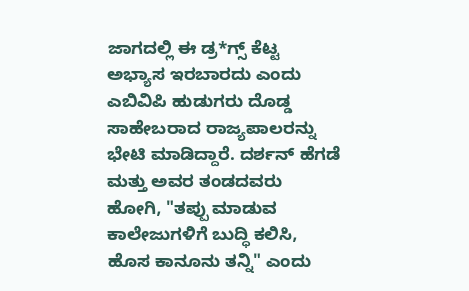ಜಾಗದಲ್ಲಿ ಈ ಡ್ರ*ಗ್ಸ್ ಕೆಟ್ಟ ಅಭ್ಯಾಸ ಇರಬಾರದು ಎಂದು ಎಬಿವಿಪಿ ಹುಡುಗರು ದೊಡ್ಡ ಸಾಹೇಬರಾದ ರಾಜ್ಯಪಾಲರನ್ನು ಭೇಟಿ ಮಾಡಿದ್ದಾರೆ. ದರ್ಶನ್ ಹೆಗಡೆ ಮತ್ತು ಅವರ ತಂಡದವರು ಹೋಗಿ, "ತಪ್ಪು ಮಾಡುವ ಕಾಲೇಜುಗಳಿಗೆ ಬುದ್ಧಿ ಕಲಿಸಿ, ಹೊಸ ಕಾನೂನು ತನ್ನಿ" ಎಂದು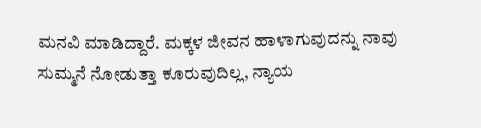ಮನವಿ ಮಾಡಿದ್ದಾರೆ. ಮಕ್ಕಳ ಜೀವನ ಹಾಳಾಗುವುದನ್ನು ನಾವು ಸುಮ್ಮನೆ ನೋಡುತ್ತಾ ಕೂರುವುದಿಲ್ಲ, ನ್ಯಾಯ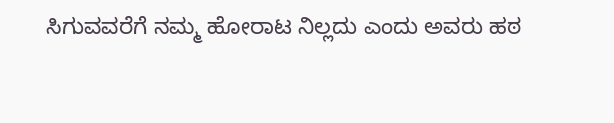ಸಿಗುವವರೆಗೆ ನಮ್ಮ ಹೋರಾಟ ನಿಲ್ಲದು ಎಂದು ಅವರು ಹಠ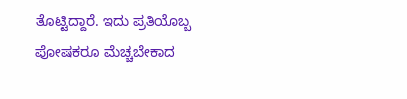ತೊಟ್ಟಿದ್ದಾರೆ. ಇದು ಪ್ರತಿಯೊಬ್ಬ ಪೋಷಕರೂ ಮೆಚ್ಚಬೇಕಾದ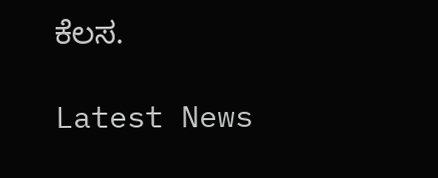ಕೆಲಸ.

Latest News